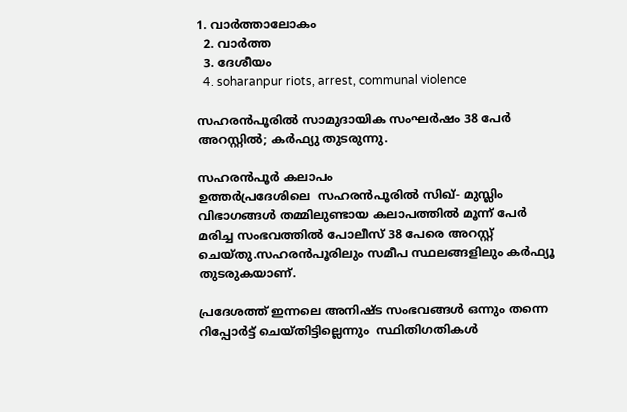1. വാര്‍ത്താലോകം
  2. വാര്‍ത്ത
  3. ദേശീയം
  4. soharanpur riots, arrest, communal violence

സഹരന്‍പൂരില്‍ സാമുദായിക സംഘര്‍ഷം 38 പേര്‍ അറസ്റ്റില്‍; കര്‍ഫ്യു തുടരുന്നു.

സഹരന്‍പൂര്‍ കലാപം
ഉത്തര്‍പ്രദേശിലെ  സഹരന്‍പൂരില്‍ സിഖ്- മുസ്ലിം വിഭാഗങ്ങള്‍ തമ്മിലുണ്ടായ കലാപത്തില്‍ മൂന്ന് പേര്‍ മരിച്ച സംഭവത്തില്‍ പോലീസ് 38 പേരെ അറസ്റ്റ് ചെയ്തു.സഹരന്‍പൂരിലും സമീപ സ്ഥലങ്ങളിലും കര്‍ഫ്യൂ തുടരുകയാണ്.

പ്രദേശത്ത് ഇന്നലെ അനിഷ്ട സംഭവങ്ങള്‍ ഒന്നും തന്നെ റിപ്പോര്‍ട്ട് ചെയ്തിട്ടില്ലെന്നും  സ്ഥിതിഗതികള്‍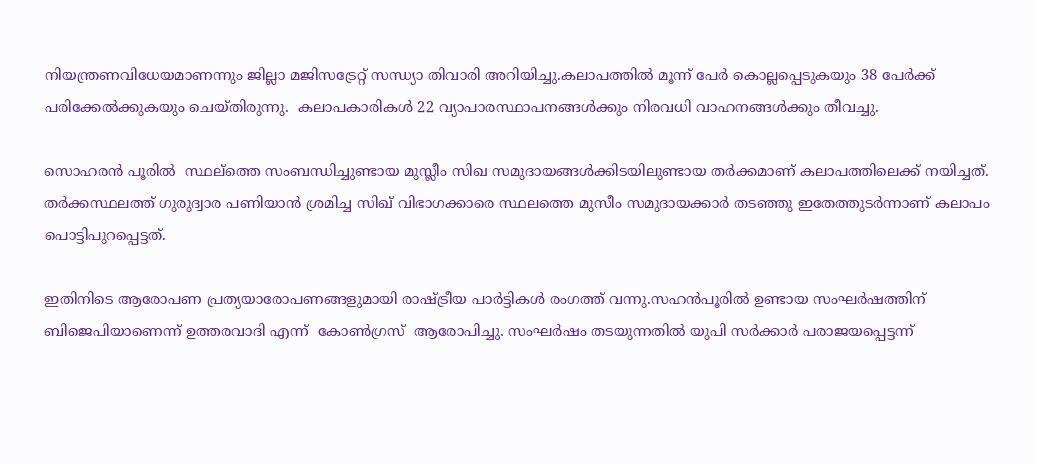നിയന്ത്രണവിധേയമാണന്നും ജില്ലാ മജിസട്രേറ്റ് സന്ധ്യാ തിവാരി അറിയിച്ചു.കലാപത്തില്‍ മൂന്ന് പേര്‍ കൊല്ലപ്പെടുകയും 38 പേര്‍ക്ക് പരിക്കേല്‍ക്കുകയും ചെയ്തിരുന്നു.  കലാപകാരികള്‍ 22 വ്യാപാ‍രസ്ഥാപനങ്ങള്‍ക്കും നിരവധി വാഹനങ്ങള്‍ക്കും തീവച്ചു.

സൊഹരന്‍ പൂരില്‍  സ്ഥല്ത്തെ സംബന്ധിച്ചുണ്ടായ മുസ്ലീം സിഖ സമുദായങ്ങള്‍ക്കിടയിലുണ്ടായ തര്‍ക്കമാണ് കലാപത്തിലെക്ക് നയിച്ചത്. തര്‍ക്കസ്ഥലത്ത് ഗുരുദ്വാര പണിയാന്‍ ശ്രമിച്ച സിഖ് വിഭാഗക്കാരെ സ്ഥലത്തെ മുസീം സമുദായക്കാര്‍ തടഞ്ഞു ഇതേത്തുടര്‍ന്നാണ് കലാപം പൊട്ടിപുറപ്പെട്ടത്.

ഇതിനിടെ ആരോപണ പ്രത്യയാരോപണങ്ങളുമായി രാഷ്ട്രീയ പാര്‍ട്ടികള്‍ രംഗത്ത് വന്നു.സഹന്‍പൂരില്‍ ഉണ്ടായ സംഘര്‍ഷത്തിന് ബിജെപിയാണെന്ന് ഉത്തരവാദി എന്ന്  കോണ്‍ഗ്രസ്  ആരോപിച്ചു. സംഘര്‍ഷം തടയുന്നതില്‍ യുപി സര്‍ക്കാര്‍ പരാജയപ്പെട്ടന്ന്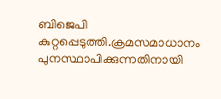ബിജെപി കുറ്റപ്പെടുത്തി.ക്രമസമാധാനം പുനസ്ഥാപിക്കുന്നതിനായി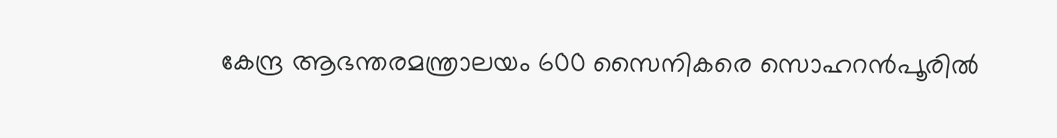കേന്ദ്ര ആഭന്തരമന്ത്രാലയം 600 സൈനികരെ സൊഹറന്‍പൂരില്‍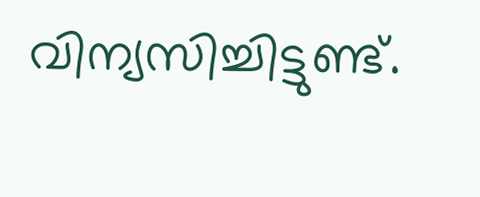വിന്യസിച്ചിട്ടുണ്ട്.